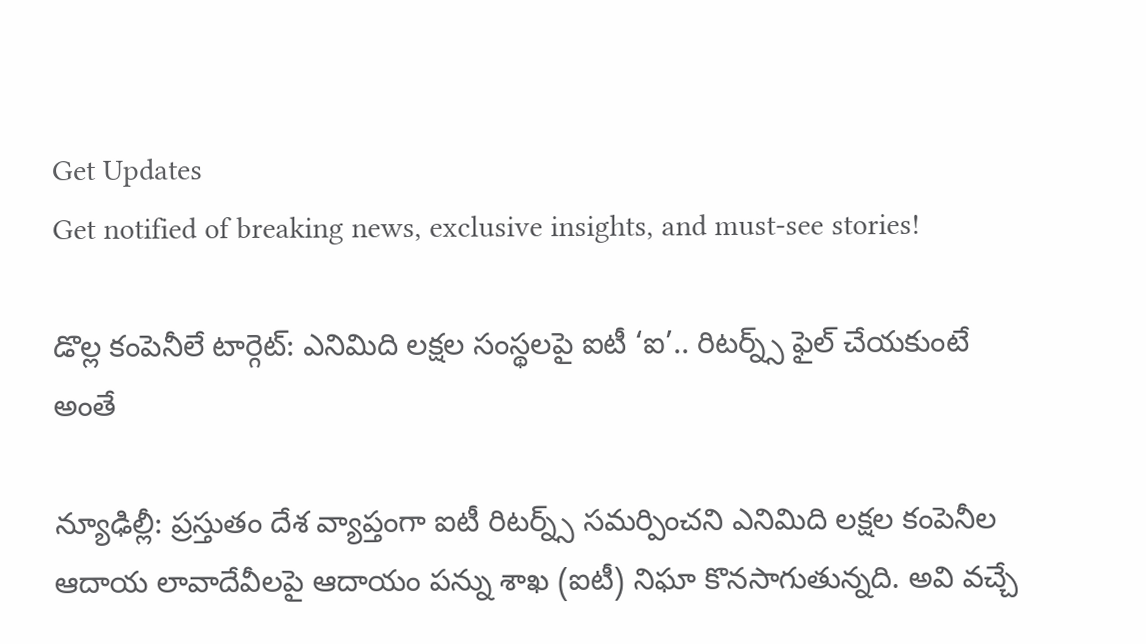Get Updates
Get notified of breaking news, exclusive insights, and must-see stories!

డొల్ల కంపెనీలే టార్గెట్: ఎనిమిది లక్షల సంస్థలపై ఐటీ ‘ఐ’.. రిటర్న్స్ ఫైల్ చేయకుంటే అంతే

న్యూఢిల్లీ: ప్రస్తుతం దేశ వ్యాప్తంగా ఐటీ రిటర్న్స్ సమర్పించని ఎనిమిది లక్షల కంపెనీల ఆదాయ లావాదేవీలపై ఆదాయం పన్ను శాఖ (ఐటీ) నిఘా కొనసాగుతున్నది. అవి వచ్చే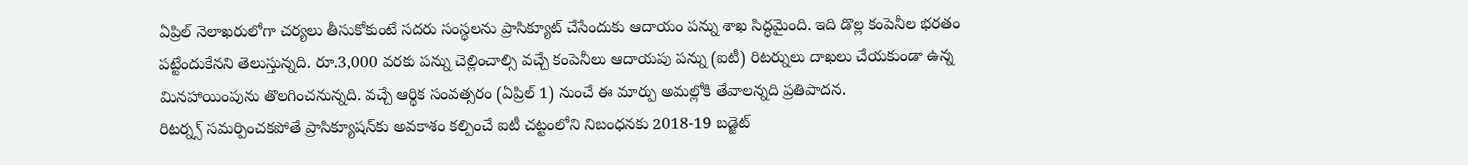ఏప్రిల్ నెలాఖరులోగా చర్యలు తీసుకోకుంటే సదరు సంస్థలను ప్రాసిక్యూట్ చేసేందుకు ఆదాయం పన్ను శాఖ సిద్ధమైంది. ఇది డొల్ల కంపెనీల భరతం పట్టేందుకేనని తెలుస్తున్నది. రూ.3,000 వరకు పన్ను చెల్లించాల్సి వచ్చే కంపెనీలు ఆదాయపు పన్ను (ఐటీ) రిటర్నులు దాఖలు చేయకుండా ఉన్న మినహాయింపును తొలగించనున్నది. వచ్చే ఆర్థిక సంవత్సరం (ఏప్రిల్‌ 1) నుంచే ఈ మార్పు అమల్లోకి తేవాలన్నది ప్రతిపాదన.
రిటర్న్స్ సమర్పించకపోతే ప్రాసిక్యూషన్‌కు అవకాశం కల్పించే ఐటీ చట్టంలోని నిబంధనకు 2018-19 బడ్జెట్‌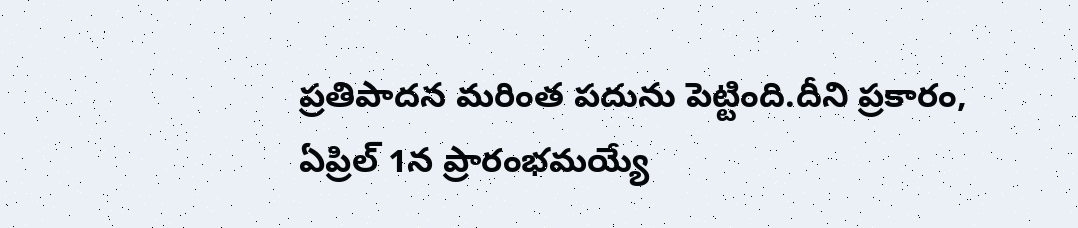ప్రతిపాదన మరింత పదును పెట్టింది.దీని ప్రకారం, ఏప్రిల్‌ 1న ప్రారంభమయ్యే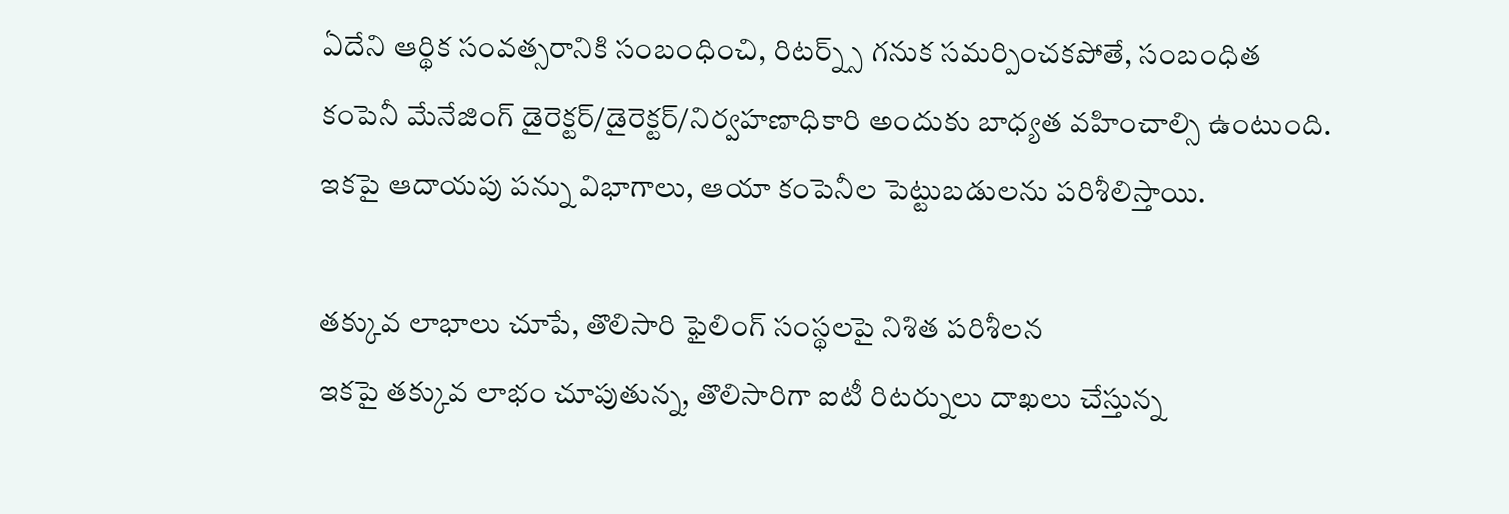ఏదేని ఆర్థిక సంవత్సరానికి సంబంధించి, రిటర్న్స్ గనుక సమర్పించకపోతే, సంబంధిత కంపెనీ మేనేజింగ్‌ డైరెక్టర్‌/డైరెక్టర్‌/నిర్వహణాధికారి అందుకు బాధ్యత వహించాల్సి ఉంటుంది. ఇకపై ఆదాయపు పన్ను విభాగాలు, ఆయా కంపెనీల పెట్టుబడులను పరిశీలిస్తాయి.

తక్కువ లాభాలు చూపే, తొలిసారి ఫైలింగ్ సంస్థలపై నిశిత పరిశీలన
ఇకపై తక్కువ లాభం చూపుతున్న, తొలిసారిగా ఐటీ రిటర్నులు దాఖలు చేస్తున్న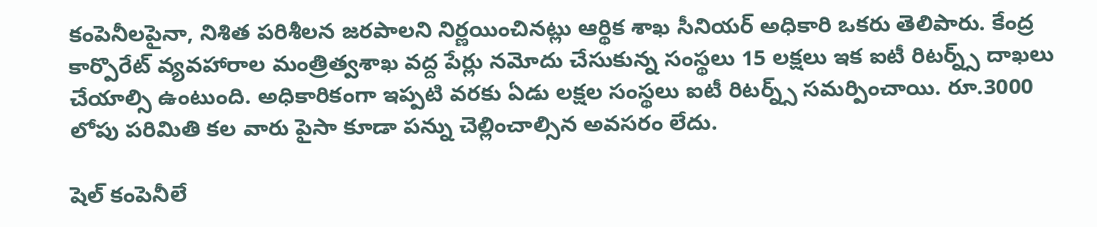కంపెనీలపైనా, నిశిత పరిశీలన జరపాలని నిర్ణయించినట్లు ఆర్థిక శాఖ సీనియర్‌ అధికారి ఒకరు తెలిపారు. కేంద్ర కార్పొరేట్ వ్యవహారాల మంత్రిత్వశాఖ వద్ద పేర్లు నమోదు చేసుకున్న సంస్థలు 15 లక్షలు ఇక ఐటీ రిటర్న్స్ దాఖలు చేయాల్సి ఉంటుంది. అధికారికంగా ఇప్పటి వరకు ఏడు లక్షల సంస్థలు ఐటీ రిటర్న్స్ సమర్పించాయి. రూ.3000 లోపు పరిమితి కల వారు పైసా కూడా పన్ను చెల్లించాల్సిన అవసరం లేదు.

షెల్ కంపెనీలే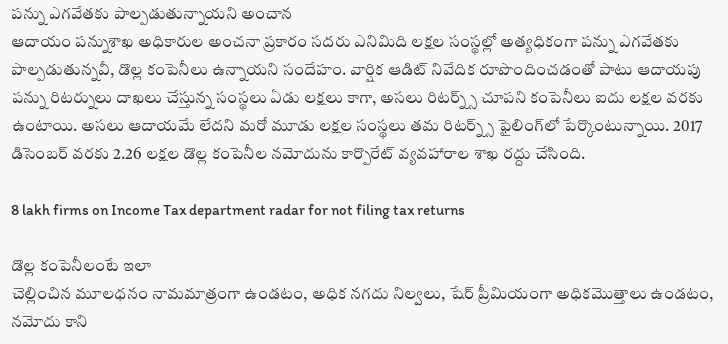పన్ను ఎగవేతకు పాల్పడుతున్నాయని అంచాన
ఆదాయం పన్నుశాఖ అధికారుల అంచనా ప్రకారం సదరు ఎనిమిది లక్షల సంస్థల్లో అత్యధికంగా పన్ను ఎగవేతకు పాల్పడుతున్నవీ, డొల్ల కంపెనీలు ఉన్నాయని సందేహం. వార్షిక ఆడిట్‌ నివేదిక రూపొందించడంతో పాటు ఆదాయపు పన్ను రిటర్నులు దాఖలు చేస్తున్న సంస్థలు ఏడు లక్షలు కాగా, అసలు రిటర్న్స్ చూపని కంపెనీలు ఐదు లక్షల వరకు ఉంటాయి. అసలు ఆదాయమే లేదని మరో మూడు లక్షల సంస్థలు తమ రిటర్న్స్ ఫైలింగ్‌లో పేర్కొంటున్నాయి. 2017 డిసెంబర్ వరకు 2.26 లక్షల డొల్ల కంపెనీల నమోదును కార్పొరేట్‌ వ్యవహారాల శాఖ రద్దు చేసింది.

8 lakh firms on Income Tax department radar for not filing tax returns

డొల్ల కంపెనీలంటే ఇలా
చెల్లించిన మూలధనం నామమాత్రంగా ఉండటం, అధిక నగదు నిల్వలు, షేర్‌ ప్రీమియంగా అధికమొత్తాలు ఉండటం, నమోదు కాని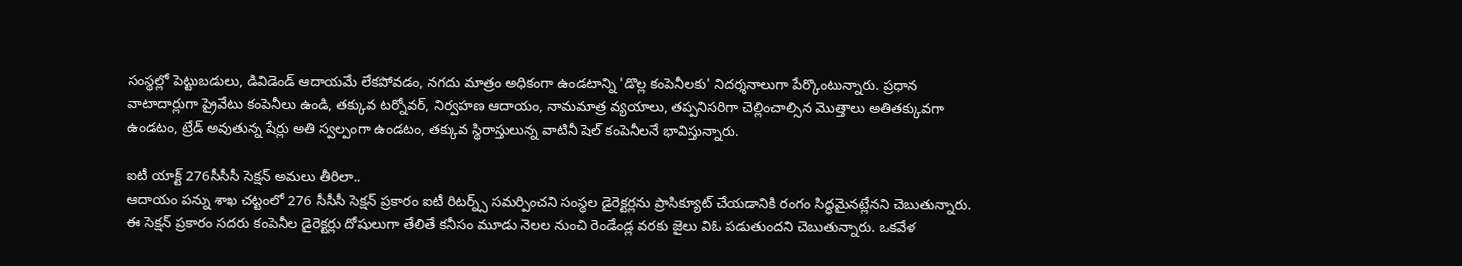సంస్థల్లో పెట్టుబడులు, డివిడెండ్‌ ఆదాయమే లేకపోవడం, నగదు మాత్రం అధికంగా ఉండటాన్ని 'డొల్ల కంపెనీలకు' నిదర్శనాలుగా పేర్కొంటున్నారు. ప్రధాన వాటాదార్లుగా ప్రైవేటు కంపెనీలు ఉండి, తక్కువ టర్నోవర్‌, నిర్వహణ ఆదాయం, నామమాత్ర వ్యయాలు, తప్పనిసరిగా చెల్లించాల్సిన మొత్తాలు అతితక్కువగా ఉండటం, ట్రేడ్‌ అవుతున్న షేర్లు అతి స్వల్పంగా ఉండటం, తక్కువ స్థిరాస్తులున్న వాటినీ షెల్ కంపెనీలనే భావిస్తున్నారు.

ఐటీ యాక్ట్ 276సీసీసీ సెక్షన్ అమలు తీరిలా..
ఆదాయం పన్ను శాఖ చట్టంలో 276 సీసీసీ సెక్షన్ ప్రకారం ఐటీ రిటర్న్స్ సమర్పించని సంస్థల డైరెక్టర్లను ప్రాసిక్యూట్ చేయడానికి రంగం సిద్ధమైనట్లేనని చెబుతున్నారు. ఈ సెక్షన్ ప్రకారం సదరు కంపెనీల డైరెక్టర్లు దోషులుగా తేలితే కనీసం మూడు నెలల నుంచి రెండేండ్ల వరకు జైలు విఓ పడుతుందని చెబుతున్నారు. ఒకవేళ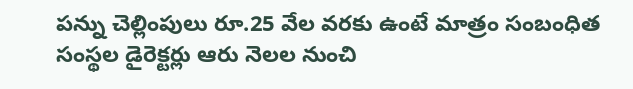పన్ను చెల్లింపులు రూ.25 వేల వరకు ఉంటే మాత్రం సంబంధిత సంస్థల డైరెక్టర్లు ఆరు నెలల నుంచి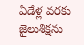ఏడేళ్ల వరకు జైలుశిక్షను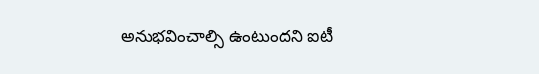అనుభవించాల్సి ఉంటుందని ఐటీ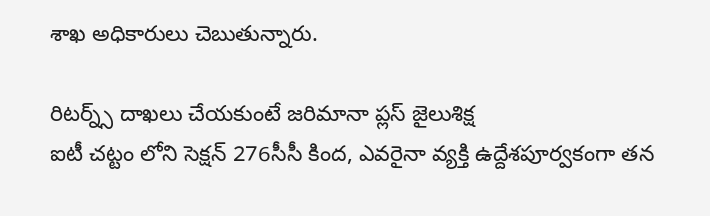శాఖ అధికారులు చెబుతున్నారు.

రిటర్న్స్ దాఖలు చేయకుంటే జరిమానా ప్లస్ జైలుశిక్ష
ఐటీ చట్టం లోని సెక్షన్‌ 276సీసీ కింద, ఎవరైనా వ్యక్తి ఉద్దేశపూర్వకంగా తన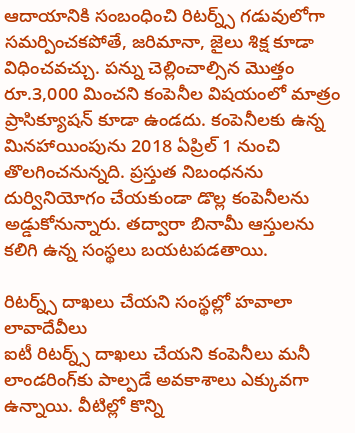ఆదాయానికి సంబంధించి రిటర్న్స్ గడువులోగా సమర్పించకపోతే, జరిమానా, జైలు శిక్ష కూడా విధించవచ్చు. పన్ను చెల్లించాల్సిన మొత్తం రూ.3,000 మించని కంపెనీల విషయంలో మాత్రం ప్రాసిక్యూషన్‌ కూడా ఉండదు. కంపెనీలకు ఉన్న మినహాయింపును 2018 ఏప్రిల్‌ 1 నుంచి తొలగించనున్నది. ప్రస్తుత నిబంధనను దుర్వినియోగం చేయకుండా డొల్ల కంపెనీలను అడ్డుకోనున్నారు. తద్వారా బినామీ ఆస్తులను కలిగి ఉన్న సంస్థలు బయటపడతాయి.

రిటర్న్స్ దాఖలు చేయని సంస్థల్లో హవాలా లావాదేవీలు
ఐటీ రిటర్న్స్ దాఖలు చేయని కంపెనీలు మనీ లాండరింగ్‌కు పాల్పడే అవకాశాలు ఎక్కువగా ఉన్నాయి. వీటిల్లో కొన్ని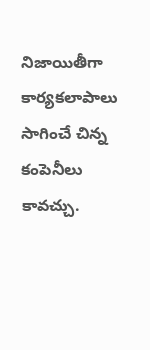నిజాయితీగా కార్యకలాపాలు సాగించే చిన్న కంపెనీలు కావచ్చు.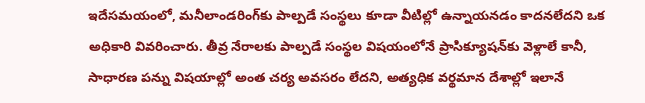ఇదేసమయంలో, మనీలాండరింగ్‌కు పాల్పడే సంస్థలు కూడా వీటిల్లో ఉన్నాయనడం కాదనలేదని ఒక అధికారి వివరించారు. తీవ్ర నేరాలకు పాల్పడే సంస్థల విషయంలోనే ప్రాసిక్యూషన్‌కు వెళ్లాలే కానీ, సాధారణ పన్ను విషయాల్లో అంత చర్య అవసరం లేదని, అత్యధిక వర్థమాన దేశాల్లో ఇలానే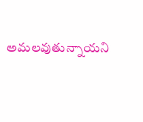అమలవుతున్నాయని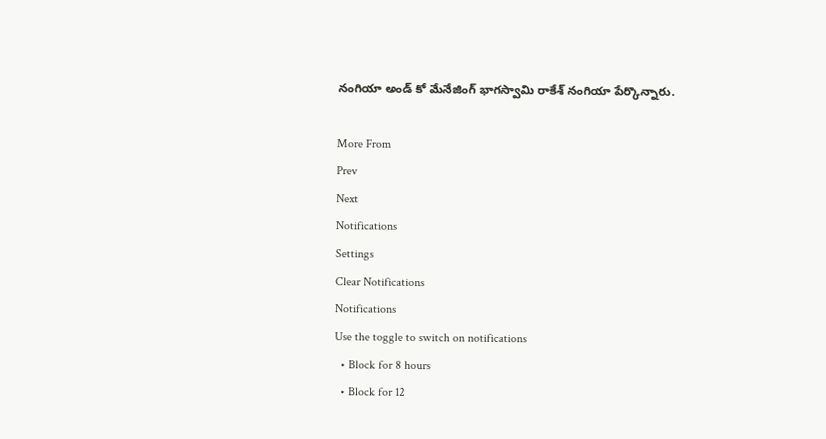నంగియా అండ్‌ కో మేనేజింగ్‌ భాగస్వామి రాకేశ్‌ నంగియా పేర్కొన్నారు.

More From
Prev
Next
Notifications
Settings
Clear Notifications
Notifications
Use the toggle to switch on notifications
  • Block for 8 hours
  • Block for 12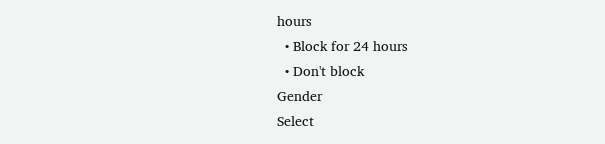hours
  • Block for 24 hours
  • Don't block
Gender
Select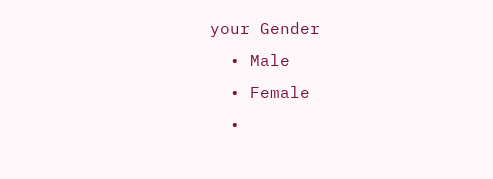your Gender
  • Male
  • Female
  •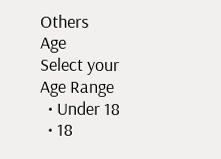Others
Age
Select your Age Range
  • Under 18
  • 18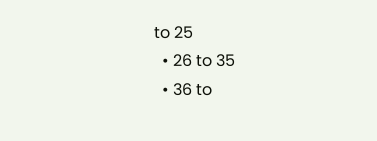to 25
  • 26 to 35
  • 36 to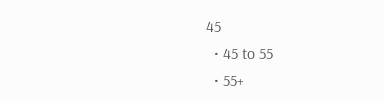45
  • 45 to 55
  • 55+